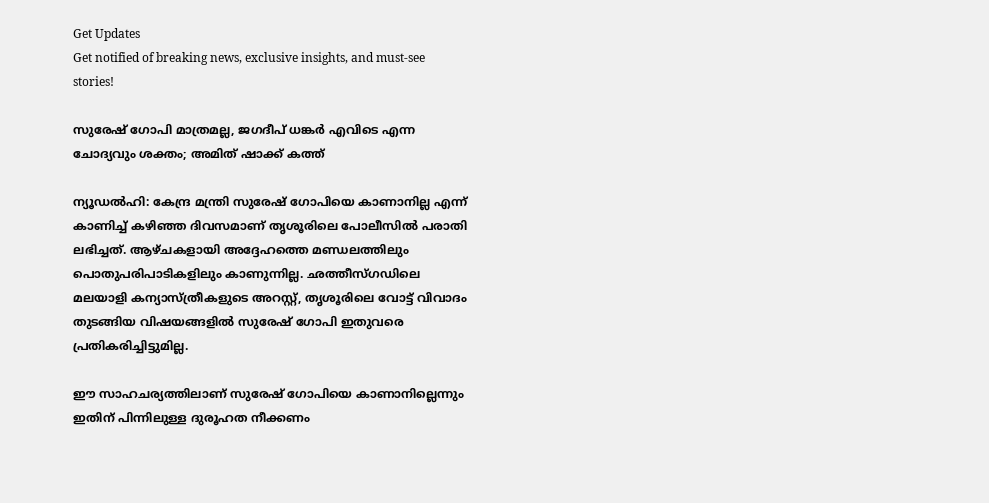Get Updates
Get notified of breaking news, exclusive insights, and must-see stories!

സുരേഷ് ഗോപി മാത്രമല്ല, ജഗദീപ് ധങ്കര്‍ എവിടെ എന്ന ചോദ്യവും ശക്തം; അമിത് ഷാക്ക് കത്ത്

ന്യൂഡല്‍ഹി: കേന്ദ്ര മന്ത്രി സുരേഷ് ഗോപിയെ കാണാനില്ല എന്ന് കാണിച്ച് കഴിഞ്ഞ ദിവസമാണ് തൃശൂരിലെ പോലീസില്‍ പരാതി ലഭിച്ചത്. ആഴ്ചകളായി അദ്ദേഹത്തെ മണ്ഡലത്തിലും പൊതുപരിപാടികളിലും കാണുന്നില്ല. ഛത്തീസ്ഗഡിലെ മലയാളി കന്യാസ്ത്രീകളുടെ അറസ്റ്റ്, തൃശൂരിലെ വോട്ട് വിവാദം തുടങ്ങിയ വിഷയങ്ങളില്‍ സുരേഷ് ഗോപി ഇതുവരെ പ്രതികരിച്ചിട്ടുമില്ല.

ഈ സാഹചര്യത്തിലാണ് സുരേഷ് ഗോപിയെ കാണാനില്ലെന്നും ഇതിന് പിന്നിലുള്ള ദുരൂഹത നീക്കണം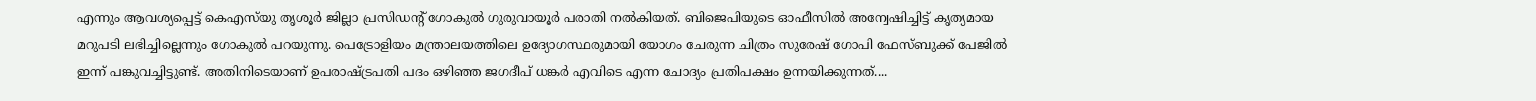എന്നും ആവശ്യപ്പെട്ട് കെഎസ്‌യു തൃശൂര്‍ ജില്ലാ പ്രസിഡന്റ് ഗോകുല്‍ ഗുരുവായൂര്‍ പരാതി നല്‍കിയത്. ബിജെപിയുടെ ഓഫീസില്‍ അന്വേഷിച്ചിട്ട് കൃത്യമായ മറുപടി ലഭിച്ചില്ലെന്നും ഗോകുല്‍ പറയുന്നു. പെട്രോളിയം മന്ത്രാലയത്തിലെ ഉദ്യോഗസ്ഥരുമായി യോഗം ചേരുന്ന ചിത്രം സുരേഷ് ഗോപി ഫേസ്ബുക്ക് പേജില്‍ ഇന്ന് പങ്കുവച്ചിട്ടുണ്ട്. അതിനിടെയാണ് ഉപരാഷ്ട്രപതി പദം ഒഴിഞ്ഞ ജഗദീപ് ധങ്കര്‍ എവിടെ എന്ന ചോദ്യം പ്രതിപക്ഷം ഉന്നയിക്കുന്നത്....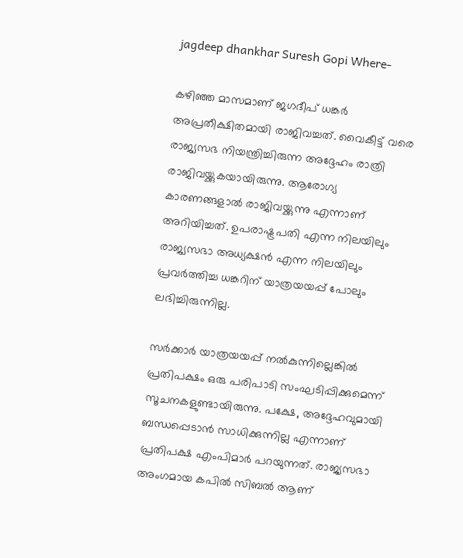jagdeep dhankhar Suresh Gopi Where-

കഴിഞ്ഞ മാസമാണ് ജഗദീപ് ധങ്കര്‍ അപ്രതീക്ഷിതമായി രാജിവച്ചത്. വൈകീട്ട് വരെ രാജ്യസഭ നിയന്ത്രിച്ചിരുന്ന അദ്ദേഹം രാത്രി രാജിവയ്ക്കുകയായിരുന്നു. ആരോഗ്യ കാരണങ്ങളാല്‍ രാജിവയ്ക്കുന്നു എന്നാണ് അറിയിച്ചത്. ഉപരാഷ്ട്രപതി എന്ന നിലയിലും രാജ്യസഭാ അധ്യക്ഷന്‍ എന്ന നിലയിലും പ്രവര്‍ത്തിച്ച ധങ്കറിന് യാത്രയയപ്പ് പോലും ലഭിച്ചിരുന്നില്ല.

സര്‍ക്കാര്‍ യാത്രയയപ്പ് നല്‍കുന്നില്ലെങ്കില്‍ പ്രതിപക്ഷം ഒരു പരിപാടി സംഘടിപ്പിക്കുമെന്ന് സൂചനകളുണ്ടായിരുന്നു. പക്ഷേ, അദ്ദേഹവുമായി ബന്ധപ്പെടാന്‍ സാധിക്കുന്നില്ല എന്നാണ് പ്രതിപക്ഷ എംപിമാര്‍ പറയുന്നത്. രാജ്യസഭാ അംഗമായ കപില്‍ സിബല്‍ ആണ്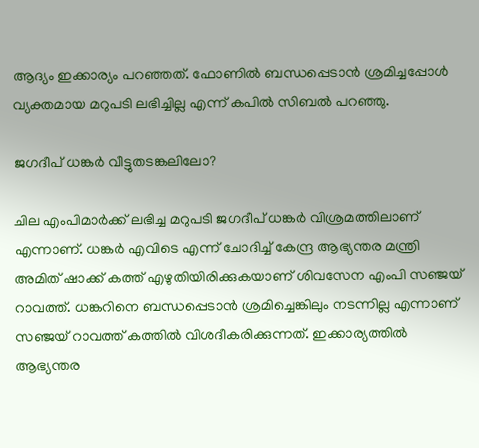ആദ്യം ഇക്കാര്യം പറഞ്ഞത്. ഫോണില്‍ ബന്ധപ്പെടാന്‍ ശ്രമിച്ചപ്പോള്‍ വ്യക്തമായ മറുപടി ലഭിച്ചില്ല എന്ന് കപില്‍ സിബല്‍ പറഞ്ഞു.

ജഗദീപ് ധങ്കര്‍ വീട്ടുതടങ്കലിലോ?

ചില എംപിമാര്‍ക്ക് ലഭിച്ച മറുപടി ജഗദീപ് ധങ്കര്‍ വിശ്രമത്തിലാണ് എന്നാണ്. ധങ്കര്‍ എവിടെ എന്ന് ചോദിച്ച് കേന്ദ്ര ആഭ്യന്തര മന്ത്രി അമിത് ഷാക്ക് കത്ത് എഴുതിയിരിക്കുകയാണ് ശിവസേന എംപി സഞ്ജയ് റാവത്ത്. ധങ്കറിനെ ബന്ധപ്പെടാന്‍ ശ്രമിച്ചെങ്കിലും നടന്നില്ല എന്നാണ് സഞ്ജയ് റാവത്ത് കത്തില്‍ വിശദീകരിക്കുന്നത്. ഇക്കാര്യത്തില്‍ ആഭ്യന്തര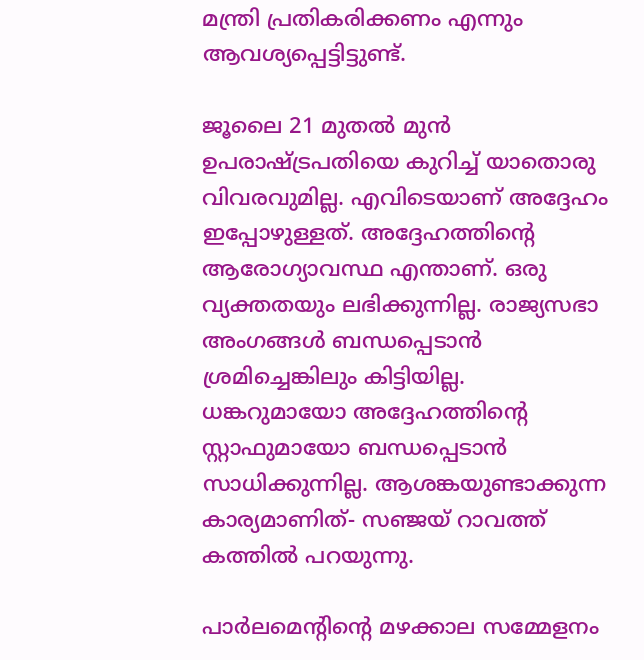മന്ത്രി പ്രതികരിക്കണം എന്നും ആവശ്യപ്പെട്ടിട്ടുണ്ട്.

ജൂലൈ 21 മുതല്‍ മുന്‍ ഉപരാഷ്ട്രപതിയെ കുറിച്ച് യാതൊരു വിവരവുമില്ല. എവിടെയാണ് അദ്ദേഹം ഇപ്പോഴുള്ളത്. അദ്ദേഹത്തിന്റെ ആരോഗ്യാവസ്ഥ എന്താണ്. ഒരു വ്യക്തതയും ലഭിക്കുന്നില്ല. രാജ്യസഭാ അംഗങ്ങള്‍ ബന്ധപ്പെടാന്‍ ശ്രമിച്ചെങ്കിലും കിട്ടിയില്ല. ധങ്കറുമായോ അദ്ദേഹത്തിന്റെ സ്റ്റാഫുമായോ ബന്ധപ്പെടാന്‍ സാധിക്കുന്നില്ല. ആശങ്കയുണ്ടാക്കുന്ന കാര്യമാണിത്- സഞ്ജയ് റാവത്ത് കത്തില്‍ പറയുന്നു.

പാര്‍ലമെന്റിന്റെ മഴക്കാല സമ്മേളനം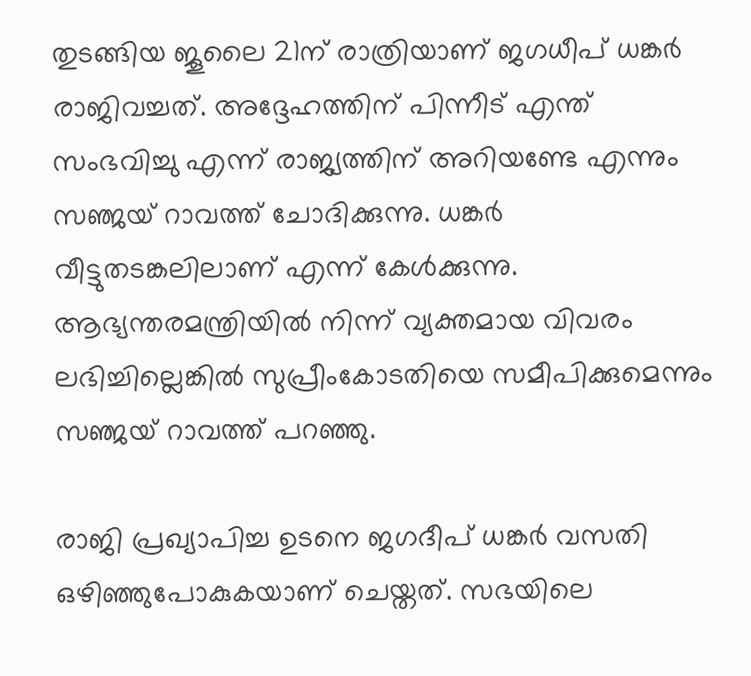തുടങ്ങിയ ജൂലൈ 21ന് രാത്രിയാണ് ജഗധീപ് ധങ്കര്‍ രാജിവച്ചത്. അദ്ദേഹത്തിന് പിന്നീട് എന്ത് സംഭവിച്ചു എന്ന് രാജ്യത്തിന് അറിയണ്ടേ എന്നും സഞ്ജയ് റാവത്ത് ചോദിക്കുന്നു. ധങ്കര്‍ വീട്ടുതടങ്കലിലാണ് എന്ന് കേള്‍ക്കുന്നു. ആഭ്യന്തരമന്ത്രിയില്‍ നിന്ന് വ്യക്തമായ വിവരം ലഭിച്ചില്ലെങ്കില്‍ സുപ്രീംകോടതിയെ സമീപിക്കുമെന്നും സഞ്ജയ് റാവത്ത് പറഞ്ഞു.

രാജി പ്രഖ്യാപിച്ച ഉടനെ ജഗദീപ് ധങ്കര്‍ വസതി ഒഴിഞ്ഞുപോകുകയാണ് ചെയ്തത്. സഭയിലെ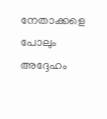നേതാക്കളെ പോലും അദ്ദേഹം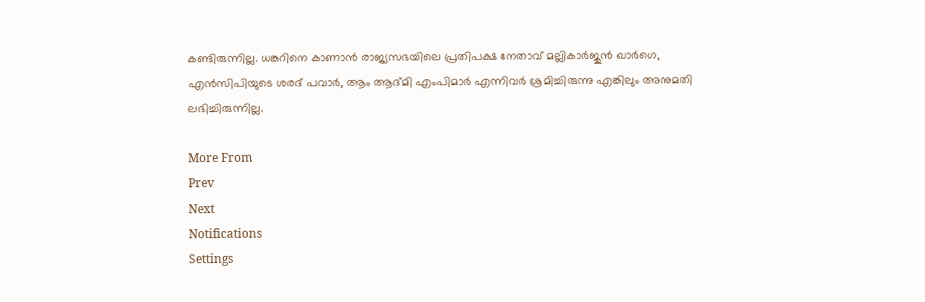കണ്ടിരുന്നില്ല. ധങ്കറിനെ കാണാന്‍ രാജ്യസഭയിലെ പ്രതിപക്ഷ നേതാവ് മല്ലികാര്‍ജുന്‍ ഖാര്‍ഗെ, എന്‍സിപിയുടെ ശരദ് പവാര്‍, ആം ആദ്മി എംപിമാര്‍ എന്നിവര്‍ ശ്രമിച്ചിരുന്നു എങ്കിലും അനുമതി ലഭിച്ചിരുന്നില്ല.

More From
Prev
Next
Notifications
Settings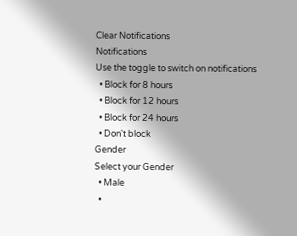Clear Notifications
Notifications
Use the toggle to switch on notifications
  • Block for 8 hours
  • Block for 12 hours
  • Block for 24 hours
  • Don't block
Gender
Select your Gender
  • Male
  •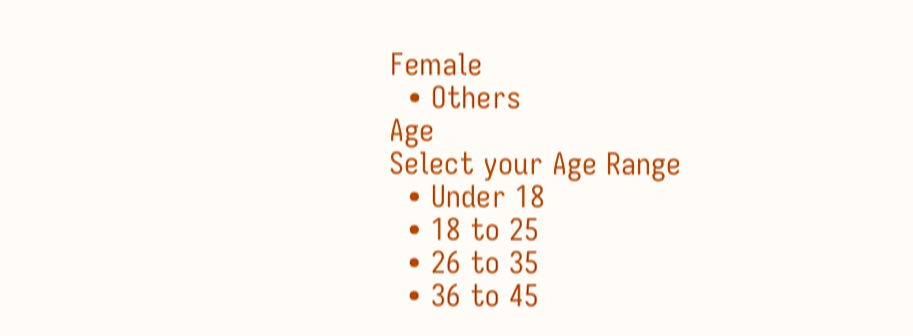Female
  • Others
Age
Select your Age Range
  • Under 18
  • 18 to 25
  • 26 to 35
  • 36 to 45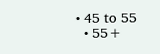• 45 to 55
  • 55+